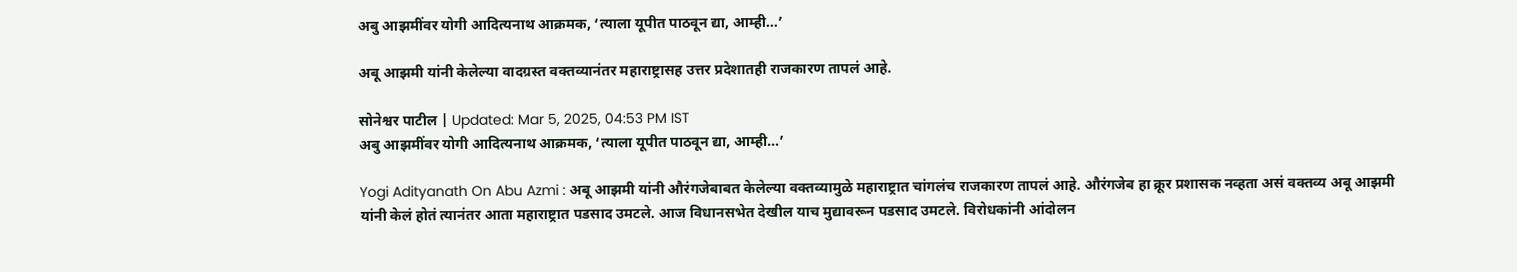अबु आझमींवर योगी आदित्यनाथ आक्रमक, ‘त्याला यूपीत पाठवून द्या, आम्ही…’

अबू आझमी यांनी केलेल्या वादग्रस्त वक्तव्यानंतर महाराष्ट्रासह उत्तर प्रदेशातही राजकारण तापलं आहे.

सोनेश्वर पाटील | Updated: Mar 5, 2025, 04:53 PM IST
अबु आझमींवर योगी आदित्यनाथ आक्रमक, ‘त्याला यूपीत पाठवून द्या, आम्ही…’

Yogi Adityanath On Abu Azmi : अबू आझमी यांनी औरंगजेबाबत केलेल्या वक्तव्यामुळे महाराष्ट्रात चांगलंच राजकारण तापलं आहे. औरंगजेब हा क्रूर प्रशासक नव्हता असं वक्तव्य अबू आझमी यांनी केलं होतं त्यानंतर आता महाराष्ट्रात पडसाद उमटले. आज विधानसभेत देखील याच मुद्यावरून पडसाद उमटले. विरोधकांनी आंदोलन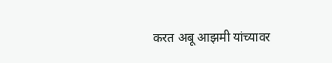करत अबू आझमी यांच्यावर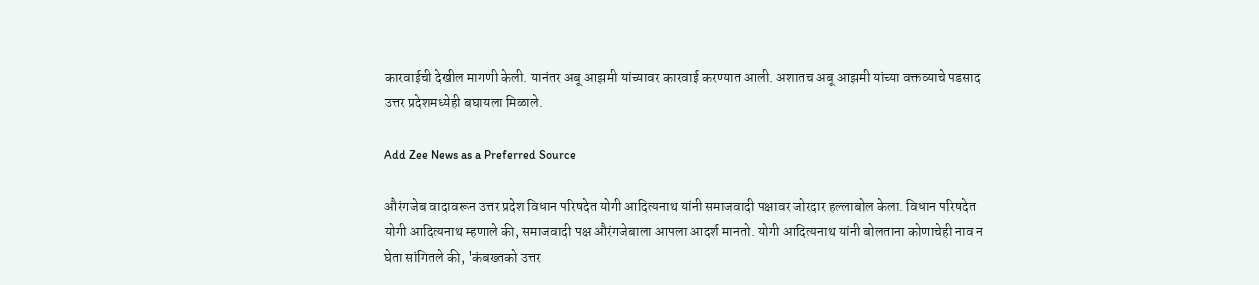कारवाईची देखील मागणी केली. यानंतर अबू आझमी यांच्यावर कारवाई करण्यात आली. अशातच अबू आझमी यांच्या वक्तव्याचे पडसाद उत्तर प्रदेशमध्येही बघायला मिळाले.

Add Zee News as a Preferred Source

औरंगजेब वादावरून उत्तर प्रदेश विधान परिषदेत योगी आदित्यनाथ यांनी समाजवादी पक्षावर जोरदार हल्लाबोल केला. विधान परिषदेत योगी आदित्यनाथ म्हणाले की, समाजवादी पक्ष औरंगजेबाला आपला आदर्श मानतो. योगी आदित्यनाथ यांनी बोलताना कोणाचेही नाव न घेता सांगितले की, 'कंबख्तको उत्तर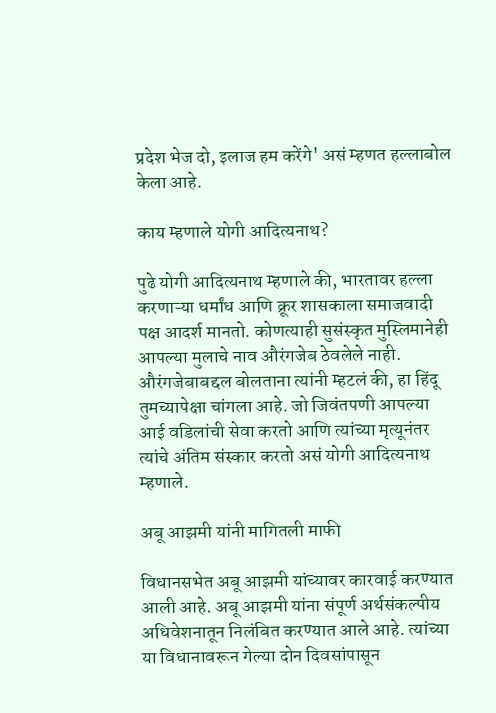प्रदेश भेज दो, इलाज हम करेंगे' असं म्हणत हल्लाबोल केला आहे.

काय म्हणाले योगी आदित्यनाथ?

पुढे योगी आदित्यनाथ म्हणाले की, भारतावर हल्ला करणाऱ्या धर्मांध आणि क्रूर शासकाला समाजवादी पक्ष आदर्श मानतो. कोणत्याही सुसंस्कृत मुस्लिमानेही आपल्या मुलाचे नाव औरंगजेब ठेवलेले नाही. औरंगजेबाबद्दल बोलताना त्यांनी म्हटलं की, हा हिंदू तुमच्यापेक्षा चांगला आहे. जो जिवंतपणी आपल्या आई वडिलांची सेवा करतो आणि त्यांच्या मृत्यूनंतर त्यांचे अंतिम संस्कार करतो असं योगी आदित्यनाथ म्हणाले.

अबू आझमी यांनी मागितली माफी

विधानसभेत अबू आझमी यांच्यावर कारवाई करण्यात आली आहे. अबू आझमी यांना संपूर्ण अर्थसंकल्पीय अधिवेशनातून निलंबित करण्यात आले आहे. त्यांच्या या विधानावरून गेल्या दोन दिवसांपासून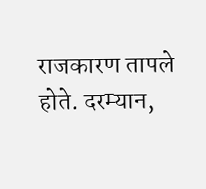राजकारण तापले होते. दरम्यान,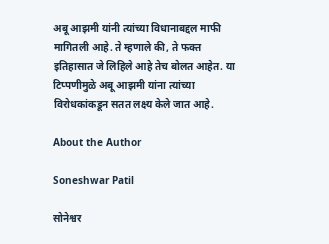अबू आझमी यांनी त्यांच्या विधानाबद्दल माफी मागितली आहे. ते म्हणाले की, ते फक्त इतिहासात जे लिहिले आहे तेच बोलत आहेत. या टिप्पणीमुळे अबू आझमी यांना त्यांच्या विरोधकांकडून सतत लक्ष्य केले जात आहे.

About the Author

Soneshwar Patil

सोनेश्वर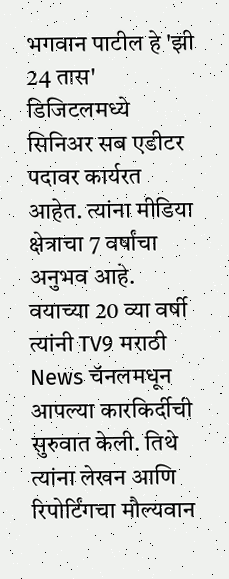भगवान पाटील हे 'झी 24 तास' डिजिटलमध्ये सिनिअर सब एडीटर पदावर कार्यरत आहेत. त्यांना मीडिया क्षेत्राचा 7 वर्षांचा अनुभव आहे. वयाच्या 20 व्या वर्षी त्यांनी TV9 मराठी News चॅनलमधून आपल्या कारकिर्दीची सुरुवात केली. तिथे त्यांना लेखन आणि रिपोर्टिंगचा मौल्यवान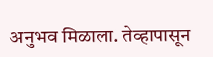अनुभव मिळाला. तेव्हापासून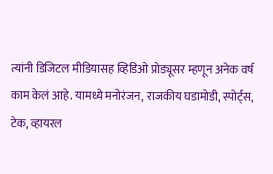त्यांनी डिजिटल मीडियासह व्हिडिओ प्रोड्यूसर म्हणून अनेक वर्ष काम केलं आहे. यामध्ये मनोरंजन, राजकीय घडामोडी, स्पोर्ट्स, टेक, व्हायरल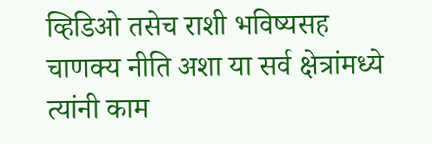व्हिडिओ तसेच राशी भविष्यसह चाणक्य नीति अशा या सर्व क्षेत्रांमध्ये त्यांनी काम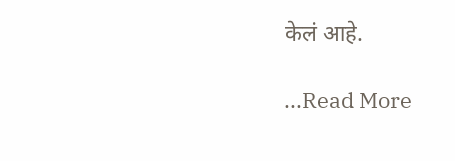केलं आहे.

...Read More